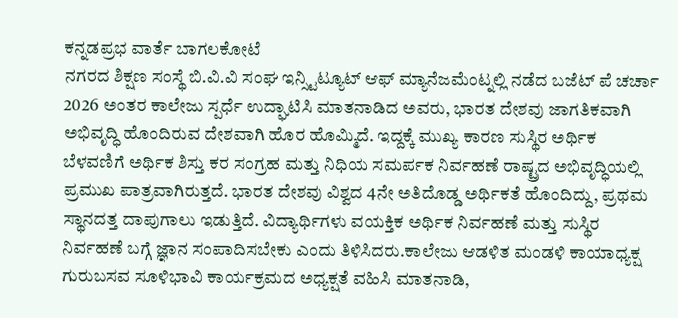ಕನ್ನಡಪ್ರಭ ವಾರ್ತೆ ಬಾಗಲಕೋಟೆ
ನಗರದ ಶಿಕ್ಷಣ ಸಂಸ್ಥೆ ಬಿ.ವಿ.ವಿ ಸಂಘ ಇನ್ಸ್ಟಿಟ್ಯೂಟ್ ಆಫ್ ಮ್ಯಾನೆಜಮೆಂಟ್ನಲ್ಲಿ ನಡೆದ ಬಜೆಟ್ ಪೆ ಚರ್ಚಾ 2026 ಅಂತರ ಕಾಲೇಜು ಸ್ಪರ್ಧೆ ಉದ್ಘಾಟಿಸಿ ಮಾತನಾಡಿದ ಅವರು, ಭಾರತ ದೇಶವು ಜಾಗತಿಕವಾಗಿ ಅಭಿವೃದ್ಧಿ ಹೊಂದಿರುವ ದೇಶವಾಗಿ ಹೊರ ಹೊಮ್ಮಿದೆ. ಇದ್ದಕ್ಕೆ ಮುಖ್ಯ ಕಾರಣ ಸುಸ್ಥಿರ ಅರ್ಥಿಕ ಬೆಳವಣಿಗೆ ಅರ್ಥಿಕ ಶಿಸ್ತು ಕರ ಸಂಗ್ರಹ ಮತ್ತು ನಿಧಿಯ ಸಮರ್ಪಕ ನಿರ್ವಹಣೆ ರಾಷ್ಟ್ರದ ಅಭಿವೃದ್ಧಿಯಲ್ಲಿ ಪ್ರಮುಖ ಪಾತ್ರವಾಗಿರುತ್ತದೆ. ಭಾರತ ದೇಶವು ವಿಶ್ವದ 4ನೇ ಅತಿದೊಡ್ಡ ಅರ್ಥಿಕತೆ ಹೊಂದಿದ್ದು, ಪ್ರಥಮ ಸ್ಥಾನದತ್ತ ದಾಪುಗಾಲು ಇಡುತ್ತಿದೆ. ವಿದ್ಯಾರ್ಥಿಗಳು ವಯಕ್ತಿಕ ಅರ್ಥಿಕ ನಿರ್ವಹಣೆ ಮತ್ತು ಸುಸ್ಥಿರ ನಿರ್ವಹಣೆ ಬಗ್ಗೆ ಜ್ಞಾನ ಸಂಪಾದಿಸಬೇಕು ಎಂದು ತಿಳಿಸಿದರು.ಕಾಲೇಜು ಆಡಳಿತ ಮಂಡಳಿ ಕಾಯಾಧ್ಯಕ್ಷ ಗುರುಬಸವ ಸೂಳಿಭಾವಿ ಕಾರ್ಯಕ್ರಮದ ಅಧ್ಯಕ್ಷತೆ ವಹಿಸಿ ಮಾತನಾಡಿ,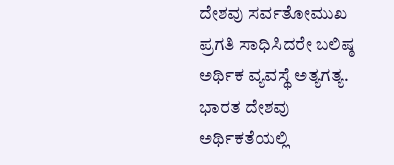ದೇಶವು ಸರ್ವತೋಮುಖ ಪ್ರಗತಿ ಸಾಧಿಸಿದರೇ ಬಲಿಷ್ಠ ಅರ್ಥಿಕ ವ್ಯವಸ್ಥೆ ಅತ್ಯಗತ್ಯ. ಭಾರತ ದೇಶವು ಅರ್ಥಿಕತೆಯಲ್ಲಿ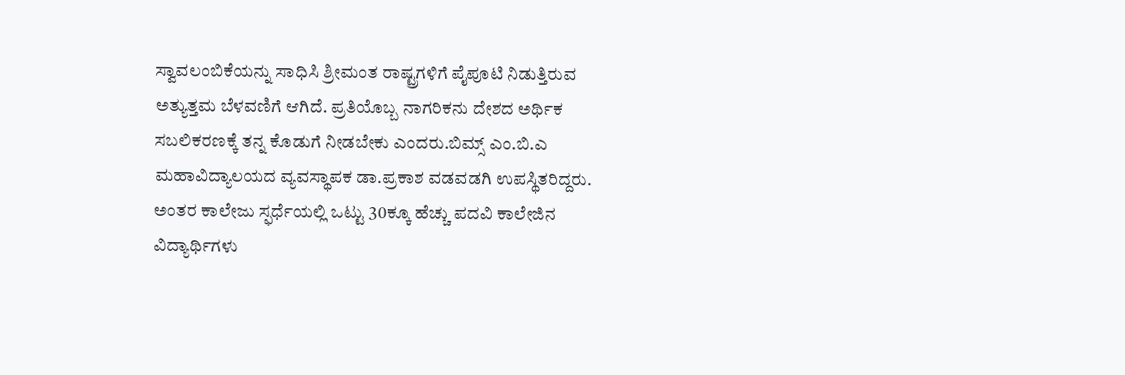ಸ್ವಾವಲಂಬಿಕೆಯನ್ನು ಸಾಧಿಸಿ ಶ್ರೀಮಂತ ರಾಷ್ಟ್ರಗಳಿಗೆ ಪೈಪೂಟಿ ನಿಡುತ್ತಿರುವ ಅತ್ಯುತ್ತಮ ಬೆಳವಣಿಗೆ ಆಗಿದೆ. ಪ್ರತಿಯೊಬ್ಬ ನಾಗರಿಕನು ದೇಶದ ಅರ್ಥಿಕ ಸಬಲಿಕರಣಕ್ಕೆ ತನ್ನ ಕೊಡುಗೆ ನೀಡಬೇಕು ಎಂದರು.ಬಿಮ್ಸ್ ಎಂ.ಬಿ.ಎ ಮಹಾವಿದ್ಯಾಲಯದ ವ್ಯವಸ್ಥಾಪಕ ಡಾ.ಪ್ರಕಾಶ ವಡವಡಗಿ ಉಪಸ್ಥಿತರಿದ್ದರು. ಅಂತರ ಕಾಲೇಜು ಸ್ಫರ್ಧೆಯಲ್ಲಿ ಒಟ್ಟು 30ಕ್ಕೂ ಹೆಚ್ಚು ಪದವಿ ಕಾಲೇಜಿನ ವಿದ್ಯಾರ್ಥಿಗಳು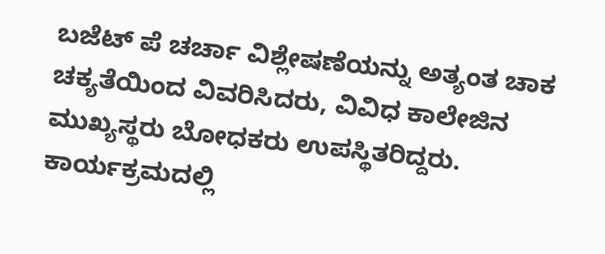ಬಜೆಟ್ ಪೆ ಚರ್ಚಾ ವಿಶ್ಲೇಷಣೆಯನ್ನು ಅತ್ಯಂತ ಚಾಕ ಚಕ್ಯತೆಯಿಂದ ವಿವರಿಸಿದರು, ವಿವಿಧ ಕಾಲೇಜಿನ ಮುಖ್ಯಸ್ಥರು ಬೋಧಕರು ಉಪಸ್ಥಿತರಿದ್ದರು. ಕಾರ್ಯಕ್ರಮದಲ್ಲಿ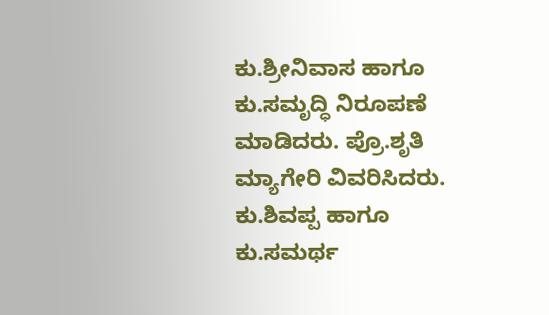ಕು.ಶ್ರೀನಿವಾಸ ಹಾಗೂ ಕು.ಸಮೃದ್ಧಿ ನಿರೂಪಣೆ ಮಾಡಿದರು. ಪ್ರೊ.ಶೃತಿ ಮ್ಯಾಗೇರಿ ವಿವರಿಸಿದರು. ಕು.ಶಿವಪ್ಪ ಹಾಗೂ ಕು.ಸಮರ್ಥ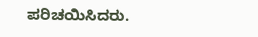ಪರಿಚಯಿಸಿದರು.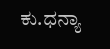ಕು.ಧನ್ಯಾ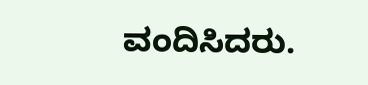ವಂದಿಸಿದರು.